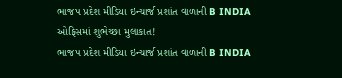ભાજપ પ્રદેશ મીડિયા ઇન્ચાર્જ પ્રશાંત વાળાની B INDIA ઓફિસમાં શુભેચ્છા મુલાકાત!
ભાજપ પ્રદેશ મીડિયા ઇન્ચાર્જ પ્રશાંત વાળાની B INDIA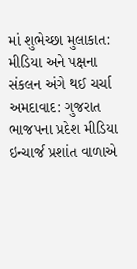માં શુભેચ્છા મુલાકાત: મીડિયા અને પક્ષના સંકલન અંગે થઈ ચર્ચા અમદાવાદ: ગુજરાત ભાજપના પ્રદેશ મીડિયા ઇન્ચાર્જ પ્રશાંત વાળાએ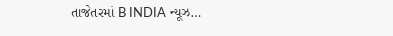તાજેતરમાં B INDIA ન્યૂઝ…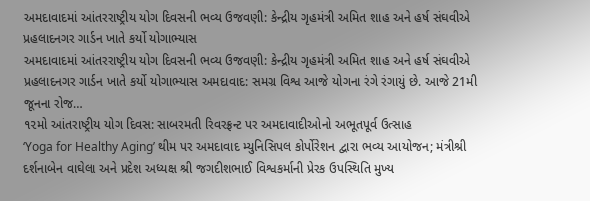અમદાવાદમાં આંતરરાષ્ટ્રીય યોગ દિવસની ભવ્ય ઉજવણી: કેન્દ્રીય ગૃહમંત્રી અમિત શાહ અને હર્ષ સંઘવીએ પ્રહલાદનગર ગાર્ડન ખાતે કર્યો યોગાભ્યાસ
અમદાવાદમાં આંતરરાષ્ટ્રીય યોગ દિવસની ભવ્ય ઉજવણી: કેન્દ્રીય ગૃહમંત્રી અમિત શાહ અને હર્ષ સંઘવીએ પ્રહલાદનગર ગાર્ડન ખાતે કર્યો યોગાભ્યાસ અમદાવાદ: સમગ્ર વિશ્વ આજે યોગના રંગે રંગાયું છે. આજે 21મી જૂનના રોજ…
૧૨મો આંતરાષ્ટ્રીય યોગ દિવસ: સાબરમતી રિવરફ્રન્ટ પર અમદાવાદીઓનો અભૂતપૂર્વ ઉત્સાહ
‘Yoga for Healthy Aging’ થીમ પર અમદાવાદ મ્યુનિસિપલ કોર્પોરેશન દ્વારા ભવ્ય આયોજન; મંત્રીશ્રી દર્શનાબેન વાઘેલા અને પ્રદેશ અધ્યક્ષ શ્રી જગદીશભાઈ વિશ્વકર્માની પ્રેરક ઉપસ્થિતિ મુખ્ય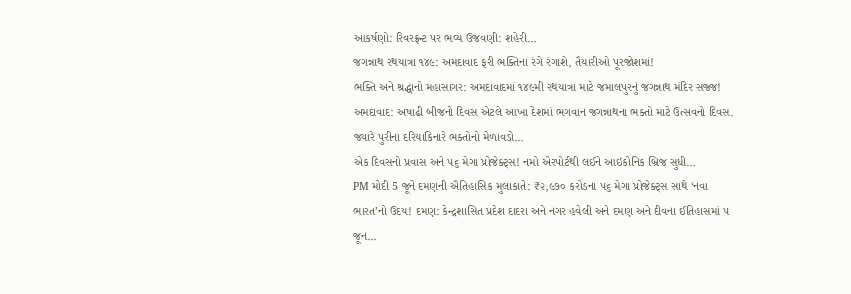આકર્ષણો: રિવરફ્રન્ટ પર ભવ્ય ઉજવણી: શહેરી…
જગન્નાથ રથયાત્રા ૧૪૯: અમદાવાદ ફરી ભક્તિના રંગે રંગાશે, તૈયારીઓ પૂરજોશમાં!
ભક્તિ અને શ્રદ્ધાનો મહાસાગર: અમદાવાદમાં ૧૪૯મી રથયાત્રા માટે જમાલપુરનું જગન્નાથ મંદિર સજ્જ! અમદાવાદ: અષાઢી બીજનો દિવસ એટલે આખા દેશમાં ભગવાન જગન્નાથના ભક્તો માટે ઉત્સવનો દિવસ. જ્યારે પુરીના દરિયાકિનારે ભક્તોનો મેળાવડો…
એક દિવસનો પ્રવાસ અને ૫૬ મેગા પ્રોજેક્ટ્સ! નમો એરપોર્ટથી લઈને આઇકોનિક બ્રિજ સુધી…
PM મોદી 5 જૂને દમણની ઐતિહાસિક મુલાકાતે: ₹૨,૯૭૦ કરોડના ૫૬ મેગા પ્રોજેક્ટ્સ સાથે ‘નવા ભારત’નો ઉદય! દમણ: કેન્દ્રશાસિત પ્રદેશ દાદરા અને નગર હવેલી અને દમણ અને દીવના ઈતિહાસમાં ૫ જૂન…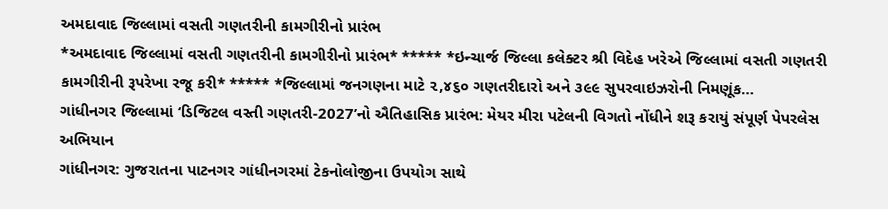અમદાવાદ જિલ્લામાં વસતી ગણતરીની કામગીરીનો પ્રારંભ
*અમદાવાદ જિલ્લામાં વસતી ગણતરીની કામગીરીનો પ્રારંભ* ***** *ઇન્ચાર્જ જિલ્લા કલેક્ટર શ્રી વિદેહ ખરેએ જિલ્લામાં વસતી ગણતરી કામગીરીની રૂપરેખા રજૂ કરી* ***** *જિલ્લામાં જનગણના માટે ૨,૪૬૦ ગણતરીદારો અને ૩૯૯ સુપરવાઇઝરોની નિમણૂંક…
ગાંધીનગર જિલ્લામાં ‘ડિજિટલ વસ્તી ગણતરી-2027’નો ઐતિહાસિક પ્રારંભ: મેયર મીરા પટેલની વિગતો નોંધીને શરૂ કરાયું સંપૂર્ણ પેપરલેસ અભિયાન
ગાંધીનગર: ગુજરાતના પાટનગર ગાંધીનગરમાં ટેકનોલોજીના ઉપયોગ સાથે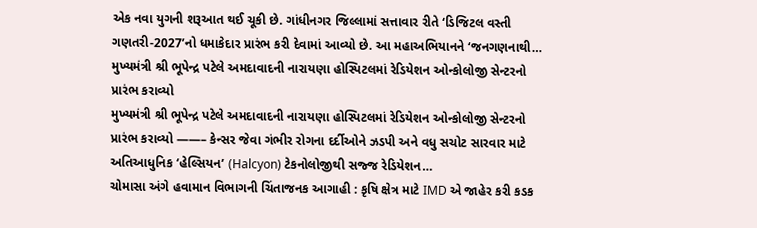એક નવા યુગની શરૂઆત થઈ ચૂકી છે. ગાંધીનગર જિલ્લામાં સત્તાવાર રીતે ‘ડિજિટલ વસ્તી ગણતરી-2027’નો ધમાકેદાર પ્રારંભ કરી દેવામાં આવ્યો છે. આ મહાઅભિયાનને ‘જનગણનાથી…
મુખ્યમંત્રી શ્રી ભૂપેન્દ્ર પટેલે અમદાવાદની નારાયણા હોસ્પિટલમાં રેડિયેશન ઓન્કોલોજી સેન્ટરનો પ્રારંભ કરાવ્યો
મુખ્યમંત્રી શ્રી ભૂપેન્દ્ર પટેલે અમદાવાદની નારાયણા હોસ્પિટલમાં રેડિયેશન ઓન્કોલોજી સેન્ટરનો પ્રારંભ કરાવ્યો ——– કેન્સર જેવા ગંભીર રોગના દર્દીઓને ઝડપી અને વધુ સચોટ સારવાર માટે અતિઆધુનિક ‘હેલ્સિયન’ (Halcyon) ટેકનોલોજીથી સજ્જ રેડિયેશન…
ચોમાસા અંગે હવામાન વિભાગની ચિંતાજનક આગાહી : કૃષિ ક્ષેત્ર માટે IMD એ જાહેર કરી કડક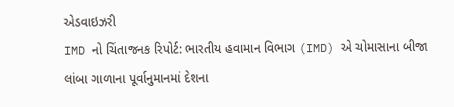એડવાઇઝરી
IMD નો ચિંતાજનક રિપોર્ટ: ભારતીય હવામાન વિભાગ (IMD) એ ચોમાસાના બીજા લાંબા ગાળાના પૂર્વાનુમાનમાં દેશના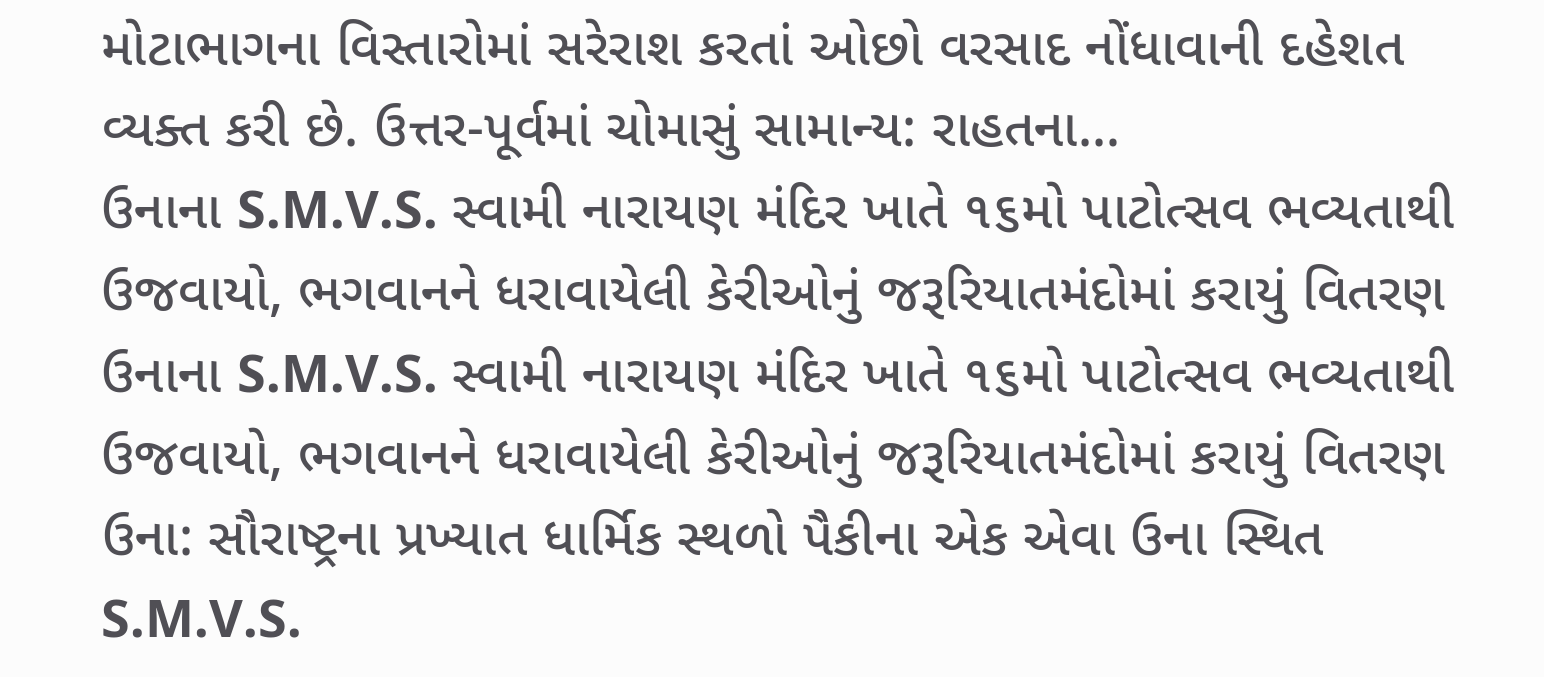મોટાભાગના વિસ્તારોમાં સરેરાશ કરતાં ઓછો વરસાદ નોંધાવાની દહેશત વ્યક્ત કરી છે. ઉત્તર-પૂર્વમાં ચોમાસું સામાન્ય: રાહતના…
ઉનાના S.M.V.S. સ્વામી નારાયણ મંદિર ખાતે ૧૬મો પાટોત્સવ ભવ્યતાથી ઉજવાયો, ભગવાનને ધરાવાયેલી કેરીઓનું જરૂરિયાતમંદોમાં કરાયું વિતરણ
ઉનાના S.M.V.S. સ્વામી નારાયણ મંદિર ખાતે ૧૬મો પાટોત્સવ ભવ્યતાથી ઉજવાયો, ભગવાનને ધરાવાયેલી કેરીઓનું જરૂરિયાતમંદોમાં કરાયું વિતરણ ઉના: સૌરાષ્ટ્રના પ્રખ્યાત ધાર્મિક સ્થળો પૈકીના એક એવા ઉના સ્થિત S.M.V.S.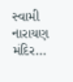સ્વામી નારાયણ મંદિર…